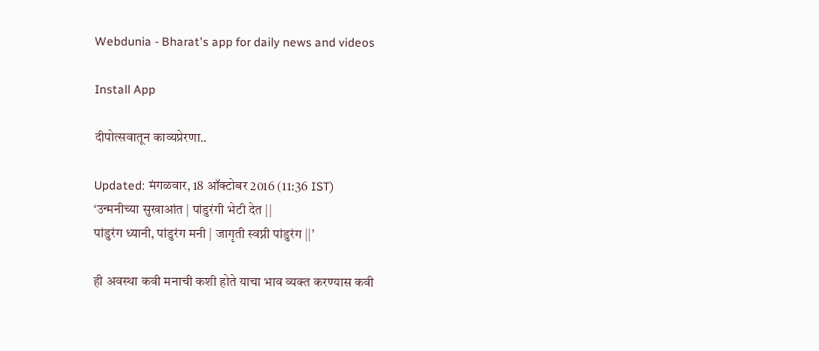Webdunia - Bharat's app for daily news and videos

Install App

दीपोत्सवातून काव्यप्रेरणा..

Updated: मंगळवार, 18 ऑक्टोबर 2016 (11:36 IST)
‘उन्मनीच्या सुखाआंत | पांडुरंगी भेटी देत ||
पांडुरंग ध्यानी, पांडुरंग मनी | जागृती स्वप्नी पांडुरंग ||’

ही अवस्था कवी मनाची कशी होते याचा भाव व्यक्त करण्यास कवी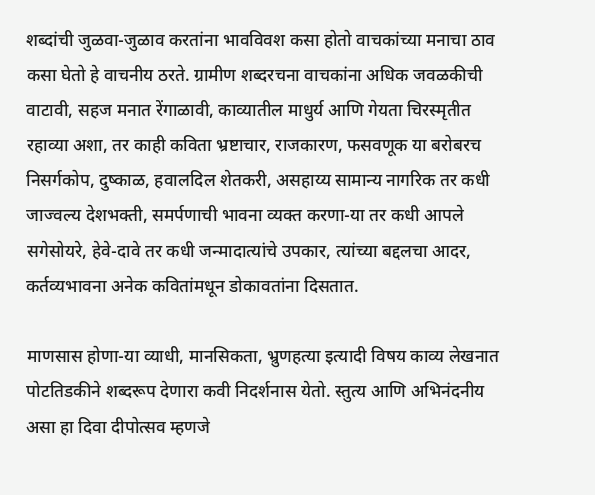शब्दांची जुळवा-जुळाव करतांना भावविवश कसा होतो वाचकांच्या मनाचा ठाव कसा घेतो हे वाचनीय ठरते. ग्रामीण शब्दरचना वाचकांना अधिक जवळकीची वाटावी, सहज मनात रेंगाळावी, काव्यातील माधुर्य आणि गेयता चिरस्मृतीत रहाव्या अशा, तर काही कविता भ्रष्टाचार, राजकारण, फसवणूक या बरोबरच निसर्गकोप, दुष्काळ, हवालदिल शेतकरी, असहाय्य सामान्य नागरिक तर कधी जाज्वल्य देशभक्ती, समर्पणाची भावना व्यक्त करणा-या तर कधी आपले सगेसोयरे, हेवे-दावे तर कधी जन्मादात्यांचे उपकार, त्यांच्या बद्दलचा आदर, कर्तव्यभावना अनेक कवितांमधून डोकावतांना दिसतात.

माणसास होणा-या व्याधी, मानसिकता, भ्रुणहत्या इत्यादी विषय काव्य लेखनात पोटतिडकीने शब्दरूप देणारा कवी निदर्शनास येतो. स्तुत्य आणि अभिनंदनीय असा हा दिवा दीपोत्सव म्हणजे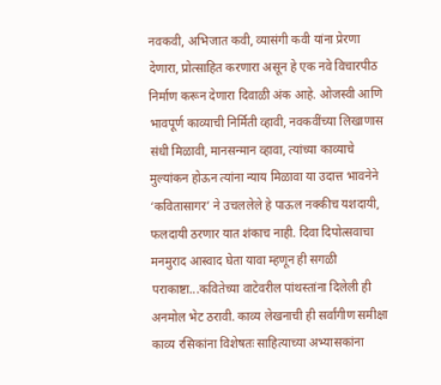नवकवी, अभिजात कवी, व्यासंगी कवी यांना प्रेरणा देणारा, प्रोत्साहित करणारा असून हे एक नवे विचारपीठ निर्माण करून देणारा दिवाळी अंक आहे. ओजस्वी आणि भावपूर्ण काव्याची निर्मिती व्हावी, नवकवींच्या लिखाणास संधी मिळावी, मानसन्मान व्हावा, त्यांच्या काव्याचे मुल्यांकन होऊन त्यांना न्याय मिळावा या उदात्त भावनेने ‘कवितासागर’ ने उचललेले हे पाऊल नक्कीच यशदायी, फलदायी ठरणार यात शंकाच नाही. दिवा दिपोत्सवाचा मनमुराद आस्वाद घेता यावा म्हणून ही सगळी पराकाष्टा...कवितेच्या वाटेवरील पांथस्तांना दिलेली ही अनमोल भेट ठरावी. काव्य लेखनाची ही सर्वांगीण समीक्षा काव्य रसिकांना विशेषतः साहित्याच्या अभ्यासकांना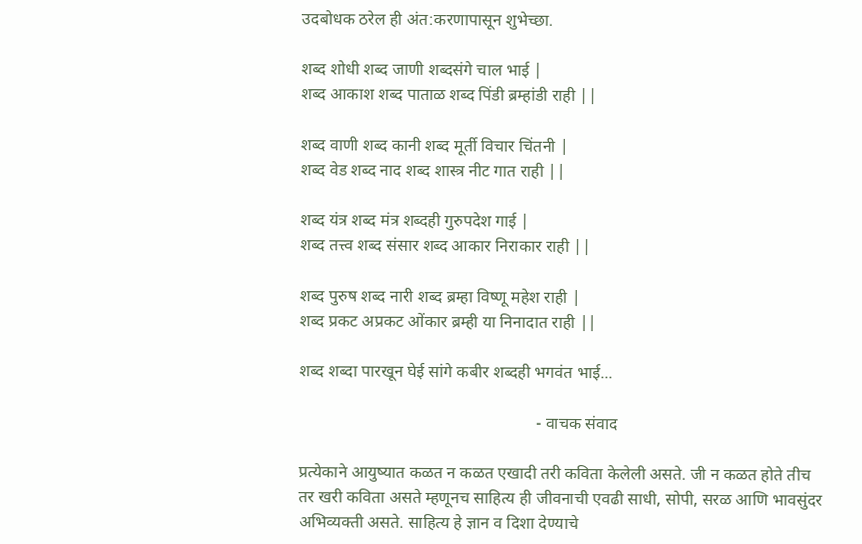उदबोधक ठरेल ही अंत:करणापासून शुभेच्छा.

शब्द शोधी शब्द जाणी शब्दसंगे चाल भाई |
शब्द आकाश शब्द पाताळ शब्द पिंडी ब्रम्हांडी राही ||

शब्द वाणी शब्द कानी शब्द मूर्ती विचार चिंतनी |
शब्द वेड शब्द नाद शब्द शास्त्र नीट गात राही ||

शब्द यंत्र शब्द मंत्र शब्दही गुरुपदेश गाई |
शब्द तत्त्व शब्द संसार शब्द आकार निराकार राही ||

शब्द पुरुष शब्द नारी शब्द ब्रम्हा विष्णू महेश राही |
शब्द प्रकट अप्रकट ओंकार ब्रम्ही या निनादात राही ||

शब्द शब्दा पारखून घेई सांगे कबीर शब्दही भगवंत भाई...

                                                         - वाचक संवाद

प्रत्येकाने आयुष्यात कळत न कळत एखादी तरी कविता केलेली असते. जी न कळत होते तीच तर खरी कविता असते म्हणूनच साहित्य ही जीवनाची एवढी साधी, सोपी, सरळ आणि भावसुंदर अभिव्यक्‍ती असते. साहित्य हे ज्ञान व दिशा देण्याचे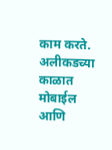काम करते. अलीकडच्या काळात मोबाईल आणि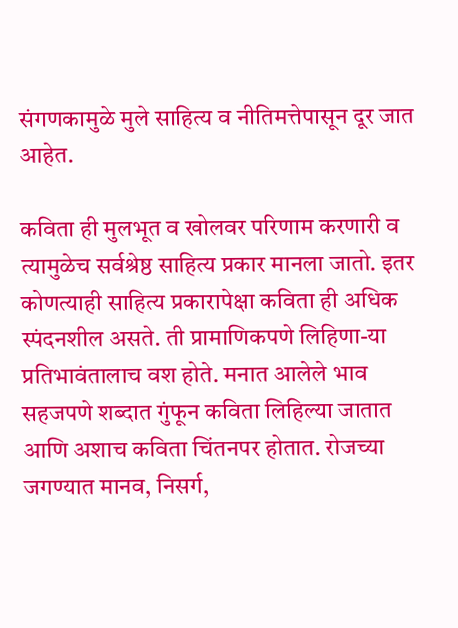संगणकामुळे मुले साहित्य व नीतिमत्तेपासून दूर जात आहेत.

कविता ही मुलभूत व खोलवर परिणाम करणारी व त्यामुळेच सर्वश्रेष्ठ साहित्य प्रकार मानला जातो. इतर कोणत्याही साहित्य प्रकारापेक्षा कविता ही अधिक स्पंदनशील असते. ती प्रामाणिकपणे लिहिणा-या प्रतिभावंतालाच वश होते. मनात आलेले भाव सहजपणे शब्दात गुंफून कविता लिहिल्या जातात आणि अशाच कविता चिंतनपर होतात. रोजच्या जगण्यात मानव, निसर्ग,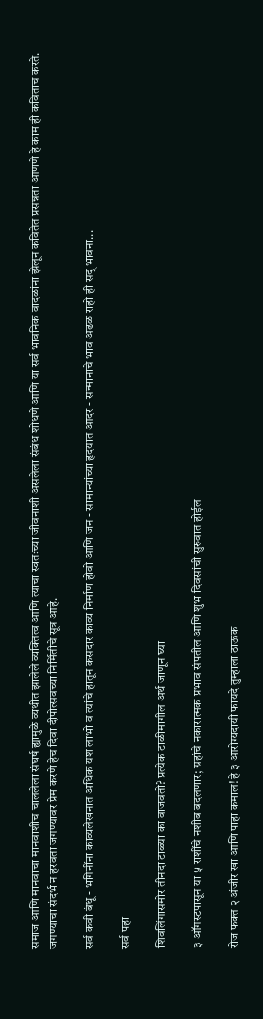समाज आणि मानवाचा मानवाशीच चाललेला संघर्ष ह्यामुळे व्यथीत झालेले व्यक्तित्व आणि त्याचा स्वतःच्या जीवनाशी असलेला संबंध शोधणे आणि या सर्व भावनिक वादळांना झेलून कवितेत प्रसन्नता आणणे हे काम ही कविताच करते. जगण्याचा संदर्भ न हरवता जगण्यावर प्रेम करणे हेच दिवा दीपोत्सवच्या निर्मितीचे सूत्र आहे.

सर्व कवी बंधू - भगिनींना काव्यलेखनात अधिक यश लाभो व त्यांचे हातून कसदार काव्य निर्माण होवो आणि जन - सामान्यांच्या हृदयात आदर - सन्मानाचे भाव अढळ राहो ही सद् भावना...

सर्व पहा

शिवलिंगासमोर तीनदा टाळ्या का वाजवतो? प्रत्येक टाळीमागील अर्थ जाणून घ्या

३ ऑगस्टपासून या ५ राशींचे नशीब बदलणार; ग्रहांचे नकारात्मक प्रभाव संपतील आणि शुभ दिवसांची सुरुवात होईल

रोज फक्त २ अंजीर खा आणि पाहा कमाल! हे ३ आरोग्यदायी फायदे तुम्हाला ठाऊक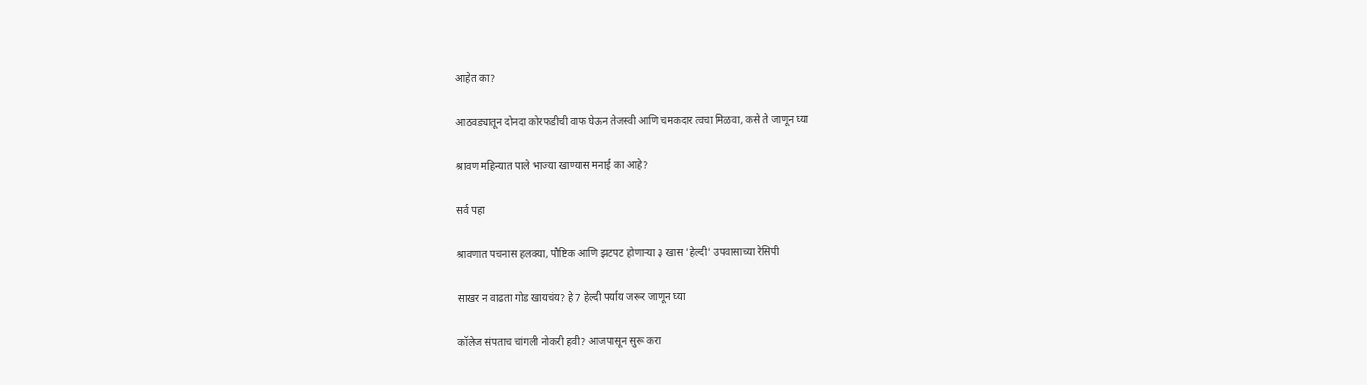आहेत का?

आठवड्यातून दोनदा कोरफडीची वाफ घेऊन तेजस्वी आणि चमकदार त्वचा मिळवा, कसे ते जाणून घ्या

श्रावण महिन्यात पाले भाज्या खाण्यास मनाई का आहे?

सर्व पहा

श्रावणात पचनास हलक्या, पौष्टिक आणि झटपट होणाऱ्या ३ खास 'हेल्दी' उपवासाच्या रेसिपी

साखर न वाढता गोड खायचंय? हे 7 हेल्दी पर्याय जरूर जाणून घ्या

कॉलेज संपताच चांगली नोकरी हवी? आजपासून सुरू करा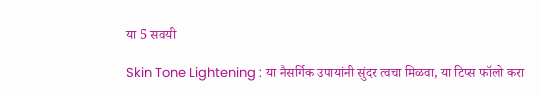या 5 सवयी

Skin Tone Lightening : या नैसर्गिक उपायांनी सुंदर त्वचा मिळवा, या टिप्स फॉलो करा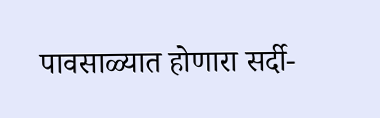पावसाळ्यात होणारा सर्दी-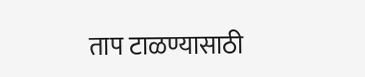ताप टाळण्यासाठी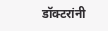डॉक्टरांनी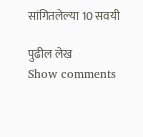सांगितलेल्या 10 सवयी

पुढील लेख
Show comments